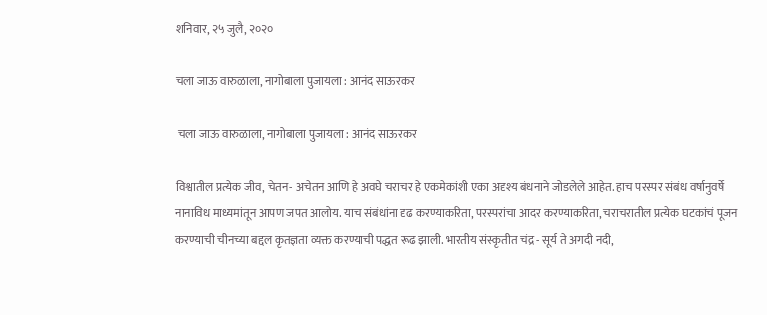शनिवार, २५ जुलै, २०२०

चला जाऊ वारुळाला, नागोबाला पुजायला : आनंद साऊरकर

 चला जाऊ वारुळाला, नागोबाला पुजायला : आनंद साऊरकर

विश्वातील प्रत्येक जीव, चेतन- अचेतन आणि हे अवघे चराचर हे एकमेकांशी एका अदृश्य बंधनाने जोडलेले आहेत. हाच परस्पर संबंध वर्षानुवर्षे नानाविध माध्यमांतून आपण जपत आलोय. याच संबंधांना दृढ करण्याकरिता, परस्परांचा आदर करण्याकरिता, चराचरातील प्रत्येक घटकांचं पूजन करण्याची चीनच्या बद्दल कृतज्ञता व्यक्त करण्याची पद्धत रूढ झाली. भारतीय संस्कृतीत चंद्र - सूर्य ते अगदी नदी,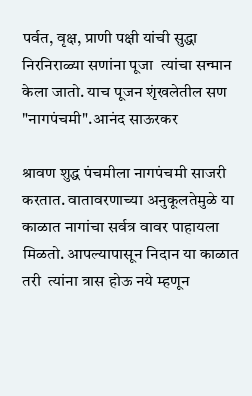पर्वत, वृक्ष, प्राणी पक्षी यांची सुद्धा निरनिराळ्या सणांना पूजा  त्यांचा सन्मान केला जातो. याच पूजन शृंखलेतील सण "नागपंचमी".आनंद साऊरकर

श्रावण शुद्ध पंचमीला नागपंचमी साजरी करतात. वातावरणाच्या अनुकूलतेमुळे या काळात नागांचा सर्वत्र वावर पाहायला मिळतो. आपल्यापासून निदान या काळात तरी  त्यांना त्रास होऊ नये म्हणून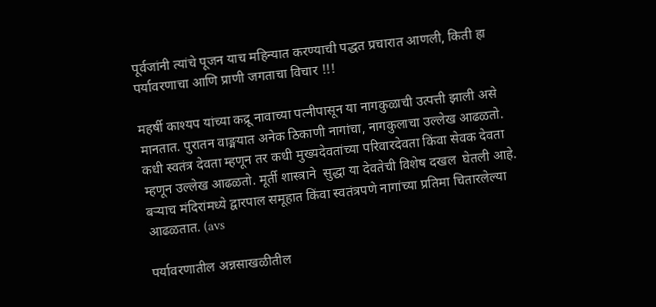पूर्वजांनी त्यांचे पूजन याच महिन्यात करण्याची पद्धत प्रचारात आणली, किती हा पर्यावरणाचा आणि प्राणी जगताचा विचार !!!

महर्षी काश्यप यांच्या कद्रू नावाच्या पत्नीपासून या नागकुळाची उत्पत्ती झाली असे मानतात. पुरातन वाङ्मयात अनेक ठिकाणी नागांचा, नागकुलाचा उल्लेख आढळतो. कधी स्वतंत्र देवता म्हणून तर कधी मुख्यदेवतांच्या परिवारदेवता किंवा सेवक देवता म्हणून उल्लेख आढळतो. मूर्ती शास्त्राने  सुद्धा या देवतेची विशेष दखल  घेतली आहे. बऱ्याच मंदिरांमध्ये द्वारपाल समूहात किंवा स्वतंत्रपणे नागांच्या प्रतिमा चितारलेल्या आढळतात. (avs

पर्यावरणातील अन्नसाखळीतील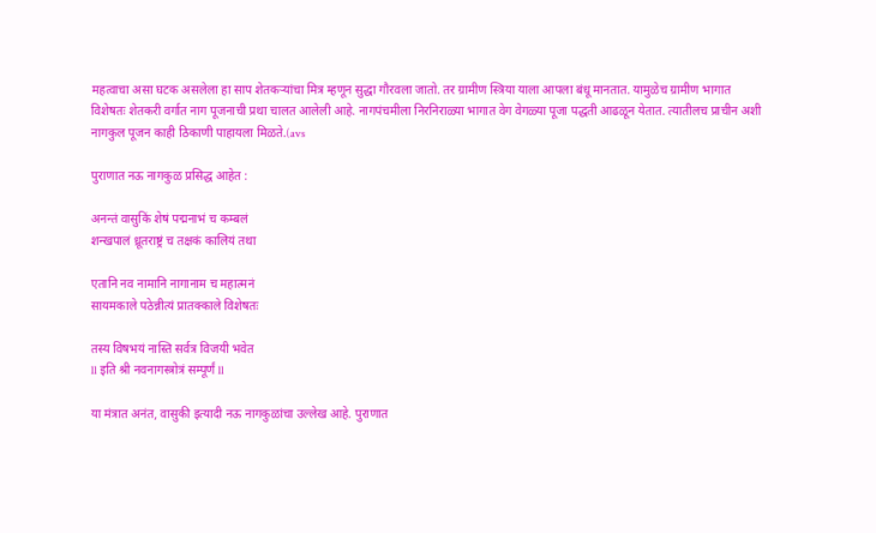महत्वाचा असा घटक असलेला हा साप शेतकऱ्यांचा मित्र म्हणून सुद्धा गौरवला जातो. तर ग्रामीण स्त्रिया याला आपला बंधू मानतात. यामुळेच ग्रामीण भागात विशेषतः शेतकरी वर्गात नाग पूजनाची प्रथा चालत आलेली आहे. नागपंचमीला निरनिराळ्या भागात वेग वेगळ्या पूजा पद्धती आढळून येतात. त्यातीलच प्राचीन अशी नागकुल पूजन काही ठिकाणी पाहायला मिळते.(avs

पुराणात नऊ नागकुळ प्रसिद्ध आहेत :

अनन्तं वासुकिं शेषं पद्मनाभं च कम्बलं
शन्खपालं ध्रूतराष्ट्रं च तक्षकं कालियं तथा

एतानि नव नामानि नागानाम च महात्मनं
सायमकाले पठेन्नीत्यं प्रातक्काले विशेषतः

तस्य विषभयं नास्ति सर्वत्र विजयी भवेत
ll इति श्री नवनागस्त्रोत्रं सम्पूर्णं ll

या मंत्रात अनंत, वासुकी इत्यादी नऊ नागकुळांचा उल्लेख आहे. पुराणात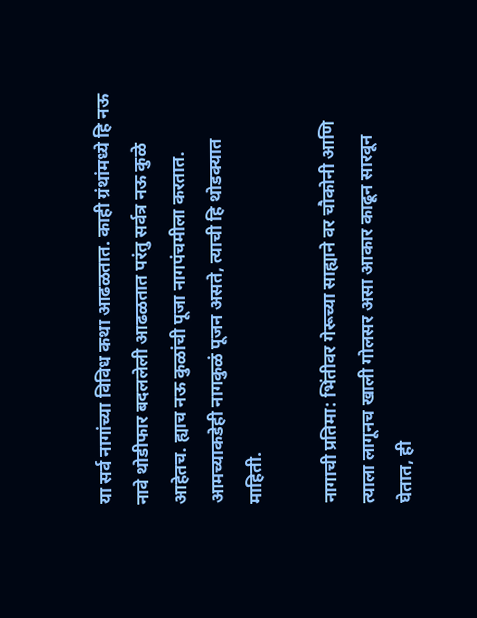या सर्व नागांच्या विविध कथा आढळतात. काही ग्रंथांमध्ये हि नऊ नावे थोडीफार बदललेली आढळतात परंतु सर्वत्र नऊ कुळे आहेतच. ह्याच नऊ कुळांची पूजा नागपंचमीला करतात. आमच्याकडेही नागकुळं पूजन असते, त्याची हि थोडक्यात माहिती.

नागाची प्रतिमा: भिंतीवर गेरूच्या साह्याने वर चौकोनी आणि त्याला लागूनच खाली गोलसर असा आकार काढून सारवून घेतात, ही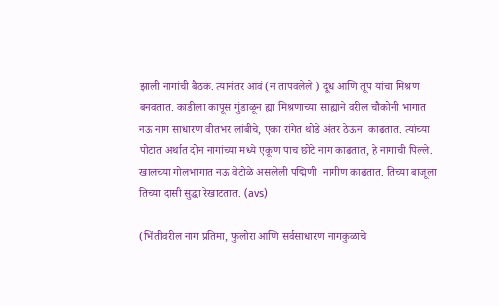झाली नागांची बैठक. त्यानंतर आवं (न तापवलेले ) दूध आणि तूप यांचा मिश्रण बनवतात. काडीला कापूस गुंडाळून ह्या मिश्रणाच्या साह्याने वरील चौकोनी भागात नऊ नाग साधारण वीतभर लांबीचे, एका रांगेत थोडे अंतर ठेऊन  काढतात. त्यांच्या पोटात अर्थात दोन नागांच्या मध्ये एकूण पाच छोटे नाग काढतात, हे नागाची पिल्ले. खालच्या गोलभागात नऊ वेटोळे असलेली पद्मिणी  नागीण काढतात. तिच्या बाजूला तिच्या दासी सुद्धा रेखाटतात. (avs)

(भिंतीवरील नाग प्रतिमा, फुलोरा आणि सर्वसाधारण नागकुळाचे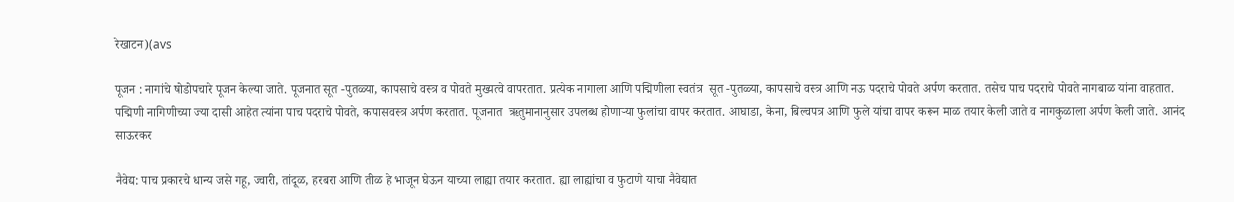रेखाटन)(avs

पूजन : नागांचे षोडोपचारे पूजन केल्या जाते. पूजनात सूत -पुतळ्या, कापसाचे वस्त्र व पोवते मुख्यत्वे वापरतात. प्रत्येक नागाला आणि पद्मिणीला स्वतंत्र  सूत -पुतळ्या, कापसाचे वस्त्र आणि नऊ पदराचे पोवते अर्पण करतात. तसेच पाच पदराचे पोवते नागबाळ यांना वाहतात. पद्मिणी नागिणीच्या ज्या दासी आहेत त्यांना पाच पदराचे पोवते, कपासवस्त्र अर्पण करतात. पूजनात  ऋतुमानानुसार उपलब्ध होणाऱ्या फुलांचा वापर करतात. आघाडा, केना, बिल्वपत्र आणि फुले यांचा वापर करून माळ तयार केली जाते व नागकुळाला अर्पण केली जाते. आनंद साऊरकर

नैवेद्य: पाच प्रकारचे धान्य जसे गहू, ज्वारी, तांदूळ, हरबरा आणि तीळ हे भाजून घेऊन याच्या लाह्या तयार करतात. ह्या लाह्यांचा व फुटाणे याचा नैवेद्यात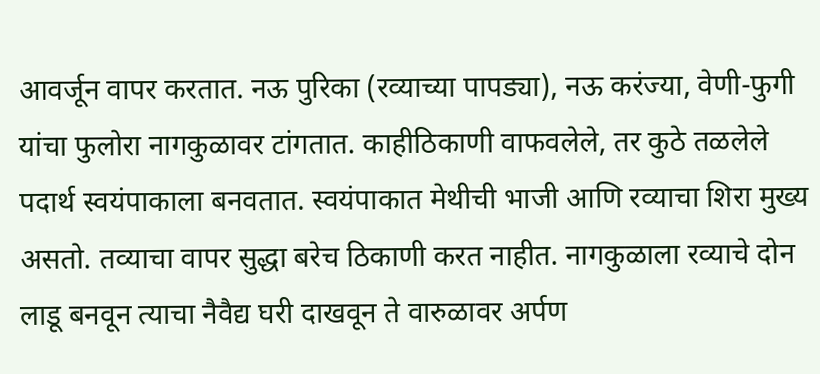आवर्जून वापर करतात. नऊ पुरिका (रव्याच्या पापड्या), नऊ करंज्या, वेणी-फुगी यांचा फुलोरा नागकुळावर टांगतात. काहीठिकाणी वाफवलेले, तर कुठे तळलेले पदार्थ स्वयंपाकाला बनवतात. स्वयंपाकात मेथीची भाजी आणि रव्याचा शिरा मुख्य असतो. तव्याचा वापर सुद्धा बरेच ठिकाणी करत नाहीत. नागकुळाला रव्याचे दोन लाडू बनवून त्याचा नैवैद्य घरी दाखवून ते वारुळावर अर्पण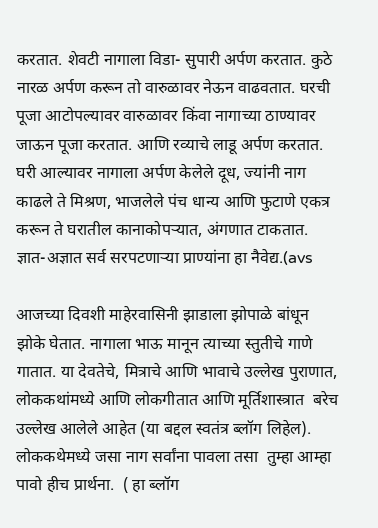करतात. शेवटी नागाला विडा- सुपारी अर्पण करतात. कुठे नारळ अर्पण करून तो वारुळावर नेऊन वाढवतात. घरची पूजा आटोपल्यावर वारुळावर किंवा नागाच्या ठाण्यावर जाऊन पूजा करतात. आणि रव्याचे लाडू अर्पण करतात. घरी आल्यावर नागाला अर्पण केलेले दूध, ज्यांनी नाग काढले ते मिश्रण, भाजलेले पंच धान्य आणि फुटाणे एकत्र करून ते घरातील कानाकोपऱ्यात, अंगणात टाकतात. ज्ञात-अज्ञात सर्व सरपटणाऱ्या प्राण्यांना हा नैवेद्य.(avs

आजच्या दिवशी माहेरवासिनी झाडाला झोपाळे बांधून झोके घेतात. नागाला भाऊ मानून त्याच्या स्तुतीचे गाणे गातात. या देवतेचे, मित्राचे आणि भावाचे उल्लेख पुराणात, लोककथांमध्ये आणि लोकगीतात आणि मूर्तिशास्त्रात  बरेच उल्लेख आलेले आहेत (या बद्दल स्वतंत्र ब्लॉग लिहेल).  लोककथेमध्ये जसा नाग सर्वांना पावला तसा  तुम्हा आम्हा पावो हीच प्रार्थना.  ( हा ब्लॉग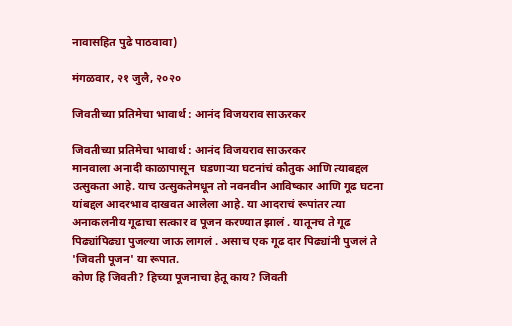नावासहित पुढे पाठवावा)

मंगळवार, २१ जुलै, २०२०

जिवतीच्या प्रतिमेचा भावार्थ : आनंद विजयराव साऊरकर

जिवतीच्या प्रतिमेचा भावार्थ : आनंद विजयराव साऊरकर
मानवाला अनादी काळापासून  घडणाऱ्या घटनांचं कौतुक आणि त्याबद्दल उत्सुकता आहे. याच उत्सुकतेमधून तो नवनवीन आविष्कार आणि गूढ घटना यांबद्दल आदरभाव दाखवत आलेला आहे. या आदराचं रूपांतर त्या अनाकलनीय गूढाचा सत्कार व पूजन करण्यात झालं . यातूनच ते गूढ पिढ्यांपिढ्या पुजल्या जाऊ लागलं . असाच एक गूढ दार पिढ्यांनी पुजलं ते 'जिवती पूजन' या रूपात.
कोण हि जिवती? हिच्या पूजनाचा हेतू काय? जिवती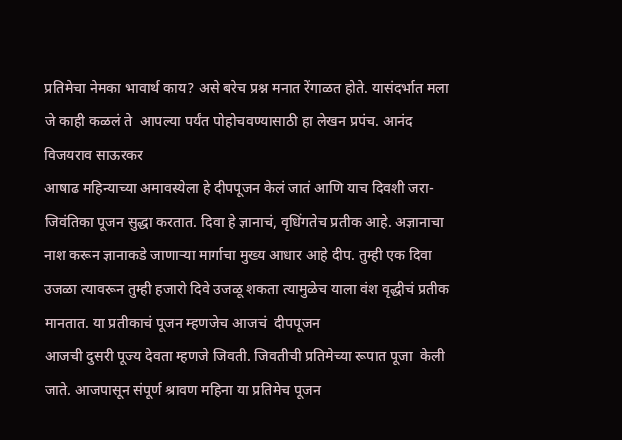प्रतिमेचा नेमका भावार्थ काय? असे बरेच प्रश्न मनात रेंगाळत होते. यासंदर्भात मला जे काही कळलं ते  आपल्या पर्यंत पोहोचवण्यासाठी हा लेखन प्रपंच. आनंद विजयराव साऊरकर
आषाढ महिन्याच्या अमावस्येला हे दीपपूजन केलं जातं आणि याच दिवशी जरा-जिवंतिका पूजन सुद्धा करतात. दिवा हे ज्ञानाचं, वृधिंगतेच प्रतीक आहे. अज्ञानाचा नाश करून ज्ञानाकडे जाणाऱ्या मार्गाचा मुख्य आधार आहे दीप. तुम्ही एक दिवा उजळा त्यावरून तुम्ही हजारो दिवे उजळू शकता त्यामुळेच याला वंश वृद्धीचं प्रतीक मानतात. या प्रतीकाचं पूजन म्हणजेच आजचं  दीपपूजन
आजची दुसरी पूज्य देवता म्हणजे जिवती. जिवतीची प्रतिमेच्या रूपात पूजा  केली जाते. आजपासून संपूर्ण श्रावण महिना या प्रतिमेच पूजन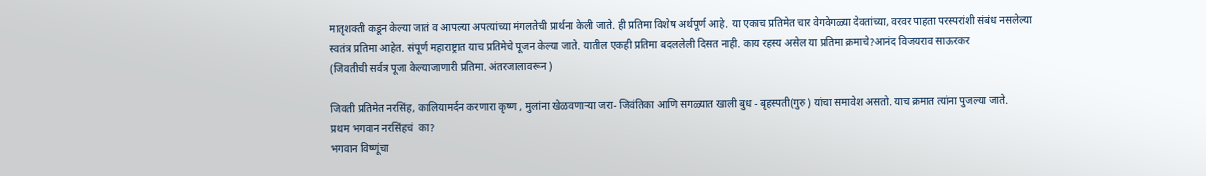मातृशक्ती कडून केल्या जातं व आपल्या अपत्यांच्या मंगलतेची प्रार्थना केली जाते. ही प्रतिमा विशेष अर्थपूर्ण आहे. या एकाच प्रतिमेत चार वेगवेगळ्या देवतांच्या, वरवर पाहता परस्परांशी संबंध नसलेल्या स्वतंत्र प्रतिमा आहेत. संपूर्ण महाराष्ट्रात याच प्रतिमेचे पूजन केल्या जाते. यातील एकही प्रतिमा बदललेली दिसत नाही. काय रहस्य असेल या प्रतिमा क्रमाचे?आनंद विजयराव साऊरकर
(जिवतीची सर्वत्र पूजा केल्याजाणारी प्रतिमा. अंतरजालावरून )

जिवती प्रतिमेत नरसिंह, कालियामर्दन करणारा कृष्ण , मुलांना खेळवणाऱ्या जरा- जिवंतिका आणि सगळ्यात खाली बुध - बृहस्पती(गुरु) यांचा समावेश असतो. याच क्रमात त्यांना पुजल्या जाते.
प्रथम भगवान नरसिंहचं  का?
भगवान विष्णूंचा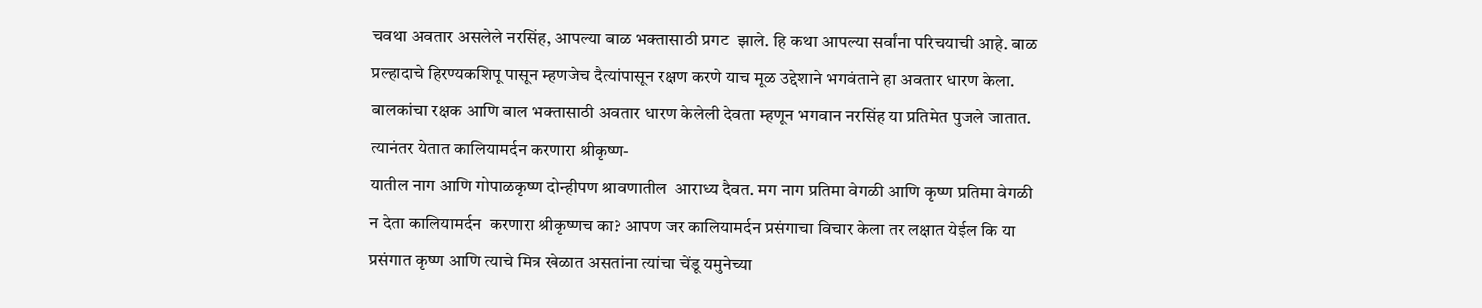चवथा अवतार असलेले नरसिंह, आपल्या बाळ भक्तासाठी प्रगट  झाले. हि कथा आपल्या सर्वांना परिचयाची आहे. बाळ प्रल्हादाचे हिरण्यकशिपू पासून म्हणजेच दैत्यांपासून रक्षण करणे याच मूळ उद्देशाने भगवंताने हा अवतार धारण केला. बालकांचा रक्षक आणि बाल भक्तासाठी अवतार धारण केलेली देवता म्हणून भगवान नरसिंह या प्रतिमेत पुजले जातात.
त्यानंतर येतात कालियामर्दन करणारा श्रीकृष्ण-
यातील नाग आणि गोपाळकृष्ण दोन्हीपण श्रावणातील  आराध्य दैवत. मग नाग प्रतिमा वेगळी आणि कृष्ण प्रतिमा वेगळी न देता कालियामर्दन  करणारा श्रीकृष्णच का? आपण जर कालियामर्दन प्रसंगाचा विचार केला तर लक्षात येईल कि या प्रसंगात कृष्ण आणि त्याचे मित्र खेळात असतांना त्यांचा चेंडू यमुनेच्या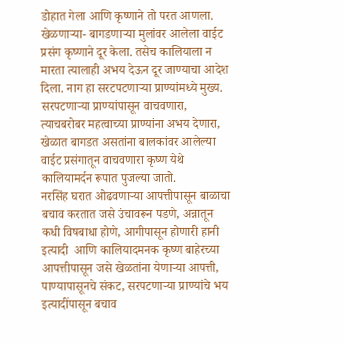डोहात गेला आणि कृष्णाने तो परत आणला. खेळणाऱ्या- बागडणाऱ्या मुलांवर आलेला वाईट प्रसंग कृष्णाने दूर केला. तसेच कालियाला न मारता त्यालाही अभय देऊन दूर जाण्याचा आदेश दिला. नाग हा सरटपटणाऱ्या प्राण्यांमध्ये मुख्य. सरपटणाऱ्या प्राण्यांपासून वाचवणारा, त्याचबरोबर महत्वाच्या प्राण्यांना अभय देणारा, खेळात बागडत असतांना बालकांवर आलेल्या वाईट प्रसंगातून वाचवणारा कृष्ण येथे कालियामर्दन रूपात पुजल्या जातो.
नरसिंह घरात ओढवणाऱ्या आपत्तीपासून बाळाचा बचाव करतात जसे उंचावरून पडणे, अन्नातून कधी विषबाधा होणे, आगीपासून होणारी हानी इत्यादी  आणि कालियादमनक कृष्ण बाहेरच्या आपत्तीपासून जसे खेळतांना येणाऱ्या आपत्ती, पाण्यापासूनचे संकट, सरपटणाऱ्या प्राण्यांचे भय इत्यादींपासून बचाव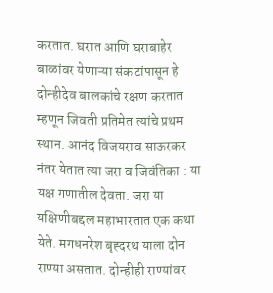करतात. घरात आणि घराबाहेर बाळांवर येणाऱ्या संकटांपासून हे दोन्हीदेव बालकांचे रक्षण करतात म्हणून जिवती प्रतिमेत त्यांचे प्रथम स्थान. आनंद विजयराव साऊरकर
नंतर येतात त्या जरा व जिवंतिका : या यक्ष गणातील देवता. जरा या यक्षिणीबद्दल महाभारतात एक कथा येते. मगधनरेश बृह्दरथ याला दोन राण्या असतात. दोन्हीही राण्यांवर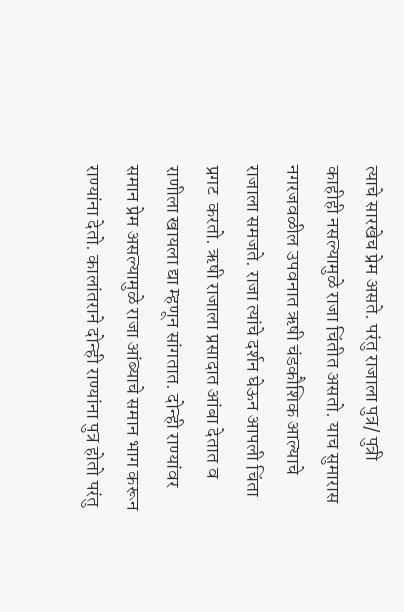त्याचे सारखेच प्रेम असते. परंतु राजाला पुत्र/ पुत्री काहीही नसल्यामुळे राजा चिंतीत असतो. याच सुमारास नगरजवळील उपवनात ऋषी चंडकौशिक आल्याचे राजाला समजते. राजा त्यांचे दर्शन घेऊन आपली चिंता प्रगट  करतो. ऋषी राजाला प्रसादात आंबा देतात व राणीला खायला द्या म्हणून सांगतात. दोन्ही राण्यांवर समान प्रेम असल्यामुळे राजा आंब्याचे समान भाग करून राण्यांना देतो. कालांतराने दोन्ही राण्यांना पुत्र होतो परंतु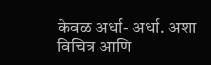केवळ अर्धा- अर्धा. अशा विचित्र आणि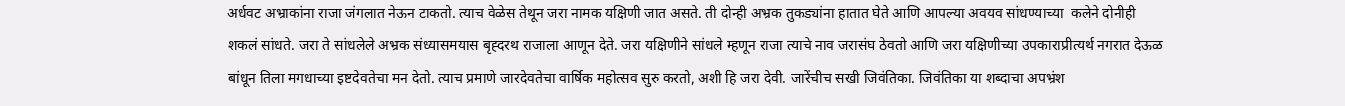अर्धवट अभ्राकांना राजा जंगलात नेऊन टाकतो. त्याच वेळेस तेथून जरा नामक यक्षिणी जात असते. ती दोन्ही अभ्रक तुकड्यांना हातात घेते आणि आपल्या अवयव सांधण्याच्या  कलेने दोनीही शकलं सांधते. जरा ते सांधलेले अभ्रक संध्यासमयास बृह्दरथ राजाला आणून देते. जरा यक्षिणीने सांधले म्हणून राजा त्याचे नाव जरासंघ ठेवतो आणि जरा यक्षिणीच्या उपकाराप्रीत्यर्थ नगरात देऊळ बांधून तिला मगधाच्या इष्टदेवतेचा मन देतो. त्याच प्रमाणे जारदेवतेचा वार्षिक महोत्सव सुरु करतो, अशी हि जरा देवी. जारेंचीच सखी जिवंतिका. जिवंतिका या शब्दाचा अपभ्रंश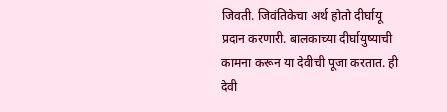जिवती. जिवंतिकेचा अर्थ होतो दीर्घायू प्रदान करणारी. बालकाच्या दीर्घायुष्याची कामना करून या देवीची पूजा करतात. ही देवी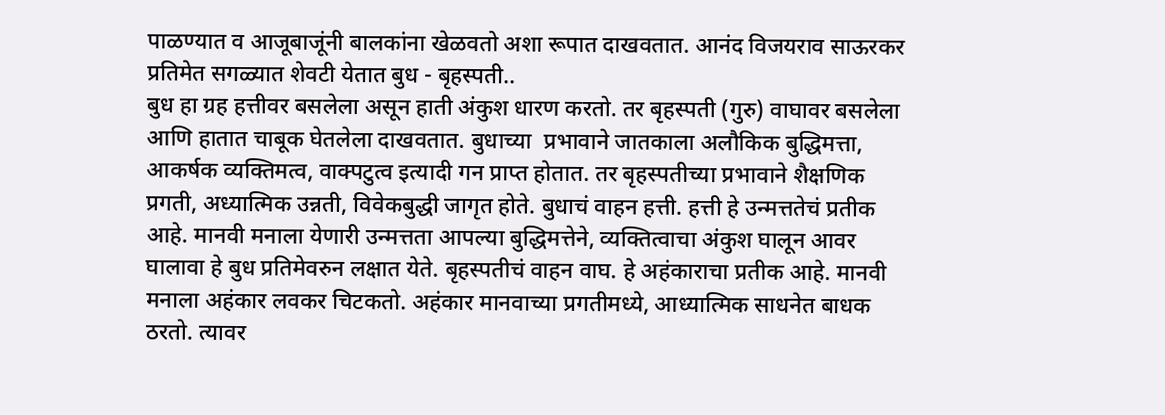पाळण्यात व आजूबाजूंनी बालकांना खेळवतो अशा रूपात दाखवतात. आनंद विजयराव साऊरकर
प्रतिमेत सगळ्यात शेवटी येतात बुध - बृहस्पती..
बुध हा ग्रह हत्तीवर बसलेला असून हाती अंकुश धारण करतो. तर बृहस्पती (गुरु) वाघावर बसलेला आणि हातात चाबूक घेतलेला दाखवतात. बुधाच्या  प्रभावाने जातकाला अलौकिक बुद्धिमत्ता, आकर्षक व्यक्तिमत्व, वाक्पटुत्व इत्यादी गन प्राप्त होतात. तर बृहस्पतीच्या प्रभावाने शैक्षणिक प्रगती, अध्यात्मिक उन्नती, विवेकबुद्धी जागृत होते. बुधाचं वाहन हत्ती. हत्ती हे उन्मत्ततेचं प्रतीक आहे. मानवी मनाला येणारी उन्मत्तता आपल्या बुद्धिमत्तेने, व्यक्तित्वाचा अंकुश घालून आवर घालावा हे बुध प्रतिमेवरुन लक्षात येते. बृहस्पतीचं वाहन वाघ. हे अहंकाराचा प्रतीक आहे. मानवी मनाला अहंकार लवकर चिटकतो. अहंकार मानवाच्या प्रगतीमध्ये, आध्यात्मिक साधनेत बाधक ठरतो. त्यावर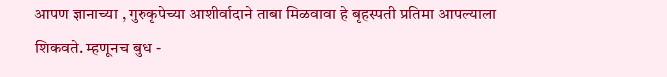आपण ज्ञानाच्या , गुरुकृपेच्या आशीर्वादाने ताबा मिळवावा हे बृहस्पती प्रतिमा आपल्याला शिकवते. म्हणूनच बुध -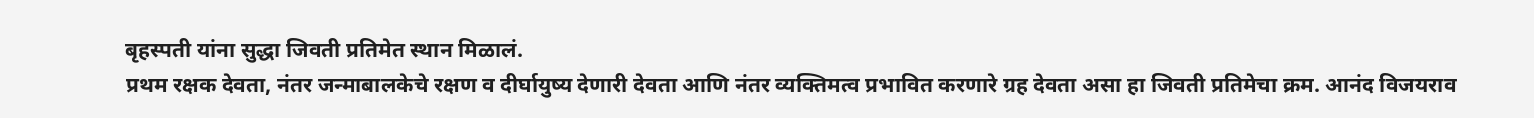बृहस्पती यांना सुद्धा जिवती प्रतिमेत स्थान मिळालं.
प्रथम रक्षक देवता, नंतर जन्माबालकेचे रक्षण व दीर्घायुष्य देणारी देवता आणि नंतर व्यक्तिमत्व प्रभावित करणारे ग्रह देवता असा हा जिवती प्रतिमेचा क्रम. आनंद विजयराव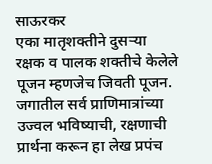साऊरकर
एका मातृशक्तीने दुसऱ्या रक्षक व पालक शक्तीचे केलेले पूजन म्हणजेच जिवती पूजन. जगातील सर्व प्राणिमात्रांच्या उज्वल भविष्याची, रक्षणाची प्रार्थना करून हा लेख प्रपंच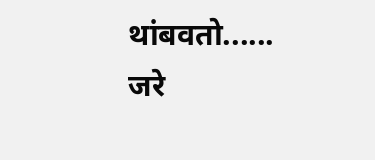थांबवतो......
जरे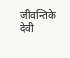जीवन्तिके देवी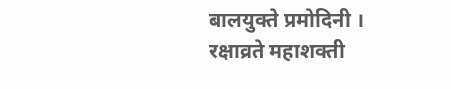बालयुक्ते प्रमोदिनी ।
रक्षाव्रते महाशक्ती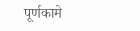पूर्णकामे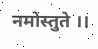नमोस्तुते ।।